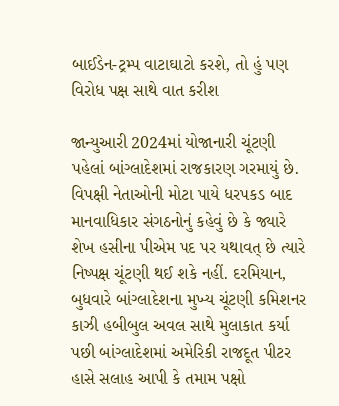બાઈડેન-ટ્રમ્પ વાટાઘાટો કરશે, તો હું પણ વિરોધ પક્ષ સાથે વાત કરીશ

જાન્યુઆરી 2024માં યોજાનારી ચૂંટણી પહેલાં બાંગ્લાદેશમાં રાજકારણ ગરમાયું છે. વિપક્ષી નેતાઓની મોટા પાયે ધરપકડ બાદ માનવાધિકાર સંગઠનોનું કહેવું છે કે જ્યારે શેખ હસીના પીએમ પદ પર યથાવત્ છે ત્યારે નિષ્પક્ષ ચૂંટણી થઈ શકે નહીં. દરમિયાન, બુધવારે બાંગ્લાદેશના મુખ્ય ચૂંટણી કમિશનર કાઝી હબીબુલ અવલ સાથે મુલાકાત કર્યા પછી બાંગ્લાદેશમાં અમેરિકી રાજદૂત પીટર હાસે સલાહ આપી કે તમામ પક્ષો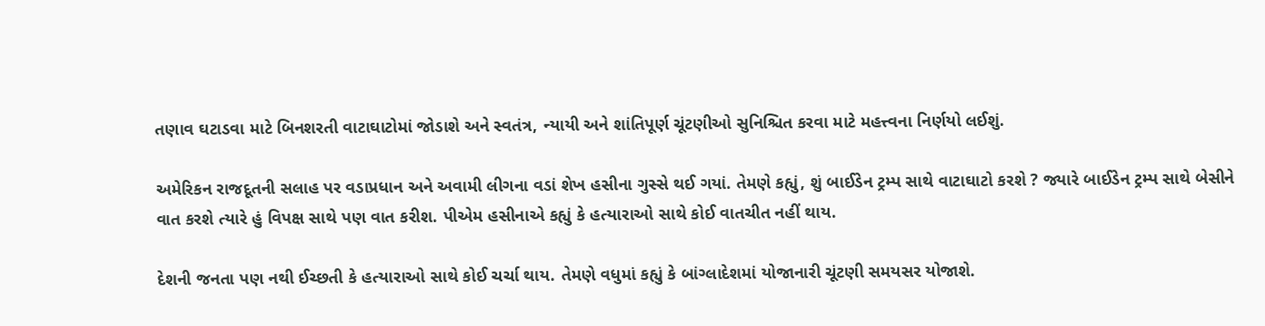તણાવ ઘટાડવા માટે બિનશરતી વાટાઘાટોમાં જોડાશે અને સ્વતંત્ર, ન્યાયી અને શાંતિપૂર્ણ ચૂંટણીઓ સુનિશ્ચિત કરવા માટે મહત્ત્વના નિર્ણયો લઈશું.

અમેરિકન રાજદૂતની સલાહ પર વડાપ્રધાન અને અવામી લીગના વડાં શેખ હસીના ગુસ્સે થઈ ગયાં. તેમણે કહ્યું, શું બાઈડેન ટ્રમ્પ સાથે વાટાઘાટો કરશે ? જ્યારે બાઈડેન ટ્રમ્પ સાથે બેસીને વાત કરશે ત્યારે હું વિપક્ષ સાથે પણ વાત કરીશ. પીએમ હસીનાએ કહ્યું કે હત્યારાઓ સાથે કોઈ વાતચીત નહીં થાય.

દેશની જનતા પણ નથી ઈચ્છતી કે હત્યારાઓ સાથે કોઈ ચર્ચા થાય. તેમણે વધુમાં કહ્યું કે બાંગ્લાદેશમાં યોજાનારી ચૂંટણી સમયસર યોજાશે.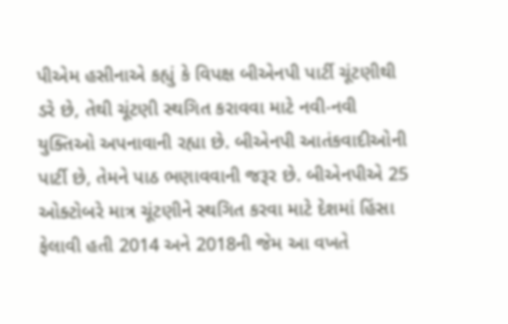પીએમ હસીનાએ કહ્યું કે વિપક્ષ બીએનપી પાર્ટી ચૂંટણીથી ડરે છે, તેથી ચૂંટણી સ્થગિત કરાવવા માટે નવી-નવી યુક્તિઓ અપનાવાની રહ્યા છે. બીએનપી આતંકવાદીઓની પાર્ટી છે, તેમને પાઠ ભણાવવાની જરૂર છે. બીએનપીએ 25 ઓક્ટોબરે માત્ર ચૂંટણીને સ્થગિત કરવા માટે દેશમાં હિંસા ફેલાવી હતી 2014 અને 2018ની જેમ આ વખતે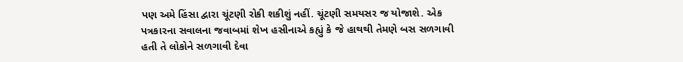પણ અમે હિંસા દ્વારા ચૂંટણી રોકી શકીશું નહીં. ચૂંટણી સમયસર જ યોજાશે. એક પત્રકારના સવાલના જવાબમાં શેખ હસીનાએ કહ્યું કે જે હાથથી તેમણે બસ સળગાવી હતી તે લોકોને સળગાવી દેવા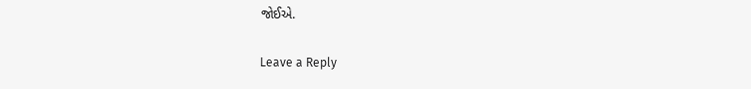જોઈએ.

Leave a Reply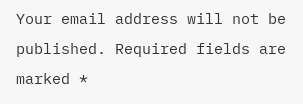Your email address will not be published. Required fields are marked *